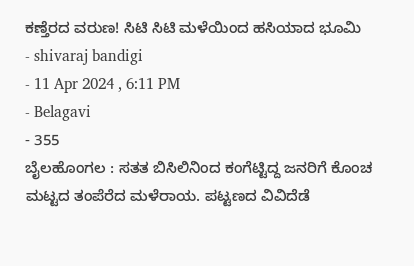ಕಣ್ತೆರದ ವರುಣ! ಸಿಟಿ ಸಿಟಿ ಮಳೆಯಿಂದ ಹಸಿಯಾದ ಭೂಮಿ
- shivaraj bandigi
- 11 Apr 2024 , 6:11 PM
- Belagavi
- 355
ಬೈಲಹೊಂಗಲ : ಸತತ ಬಿಸಿಲಿನಿಂದ ಕಂಗೆಟ್ಟಿದ್ದ ಜನರಿಗೆ ಕೊಂಚ ಮಟ್ಟದ ತಂಪೆರೆದ ಮಳೆರಾಯ. ಪಟ್ಟಣದ ವಿವಿದೆಡೆ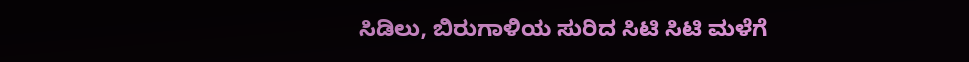ಸಿಡಿಲು, ಬಿರುಗಾಳಿಯ ಸುರಿದ ಸಿಟಿ ಸಿಟಿ ಮಳೆಗೆ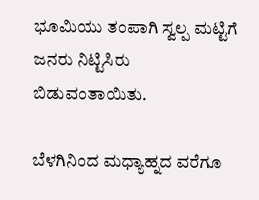ಭೂಮಿಯು ತಂಪಾಗಿ ಸ್ವಲ್ಪ ಮಟ್ಟಿಗೆ ಜನರು ನಿಟ್ಟಿಸಿರು ಬಿಡುವಂತಾಯಿತು.

ಬೆಳಗಿನಿಂದ ಮಧ್ಯಾಹ್ನದ ವರೆಗೂ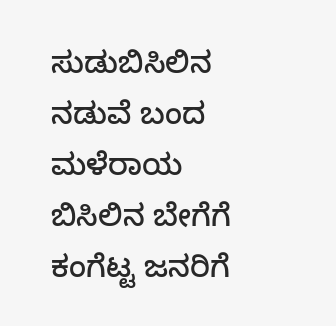ಸುಡುಬಿಸಿಲಿನ ನಡುವೆ ಬಂದ ಮಳೆರಾಯ ಬಿಸಿಲಿನ ಬೇಗೆಗೆ ಕಂಗೆಟ್ಟ ಜನರಿಗೆ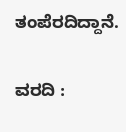ತಂಪೆರದಿದ್ದಾನೆ.

ವರದಿ :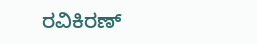ರವಿಕಿರಣ್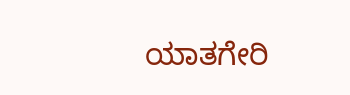ಯಾತಗೇರಿ